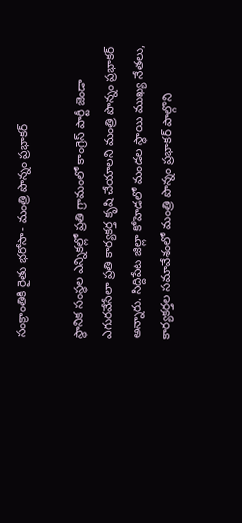సంక్రాంతికి రైతు భరోసా- మంత్రి పొన్నం ప్రభాకర్‌

స్థానిక సంస్థల ఎన్నికల్లో ప్రతి గ్రామంలో కాంగ్రెస్ పార్టీ జెండా ఎగురవేసేలా ప్రతి కార్యకర్త కృషి చేయాలని మంత్రి పొన్నం ప్రభాకర్ అన్నారు. సిద్దిపేట జిల్లా కోహెడలో మండల స్థాయి ముఖ్య నేతలు, కార్యకర్తల సమావేశంలో మంత్రి పొన్నం ప్రభాకర్ పాల్గొని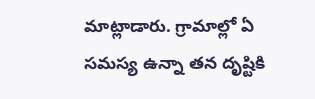మాట్లాడారు. గ్రామాల్లో ఏ సమస్య ఉన్నా తన దృష్టికి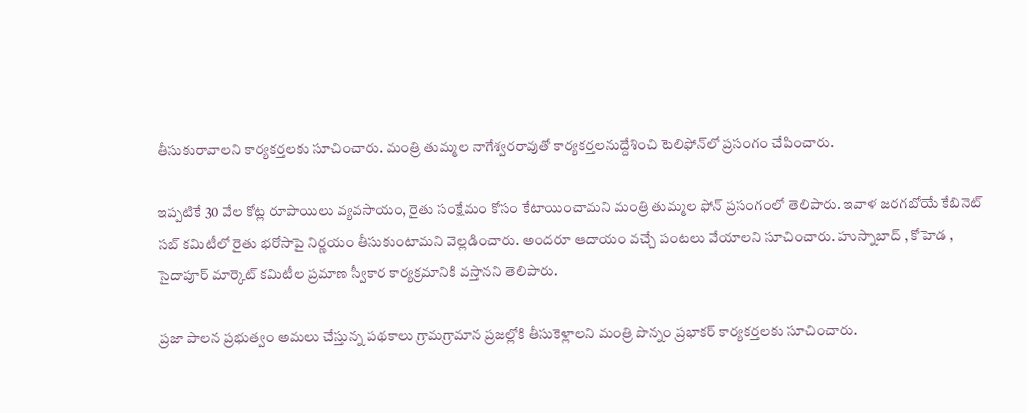తీసుకురావాలని కార్యకర్తలకు సూచించారు. మంత్రి తుమ్మల నాగేశ్వరరావుతో కార్యకర్తలనుద్దేశించి టెలిఫోన్‌లో ప్రసంగం చేపించారు.

ఇప్పటికే 30 వేల కోట్ల రూపాయిలు వ్యవసాయం, రైతు సంక్షేమం కోసం కేటాయించామని మంత్రి తుమ్మల ఫోన్ ప్రసంగంలో తెలిపారు. ఇవాళ జరగబోయే కేబినెట్ సబ్ కమిటీలో రైతు భరోసాపై నిర్ణయం తీసుకుంటామని వెల్లడించారు. అందరూ ఆదాయం వచ్చే పంటలు వేయాలని సూచించారు. హుస్నాబాద్ , కోహెడ , సైదాపూర్ మార్కెట్ కమిటీల ప్రమాణ స్వీకార కార్యక్రమానికి వస్తానని తెలిపారు.

ప్రజా పాలన ప్రభుత్వం అమలు చేస్తున్న పథకాలు గ్రామగ్రామాన ప్రజల్లోకి తీసుకెళ్లాలని మంత్రి పొన్నం ప్రభాకర్ కార్యకర్తలకు సూచించారు.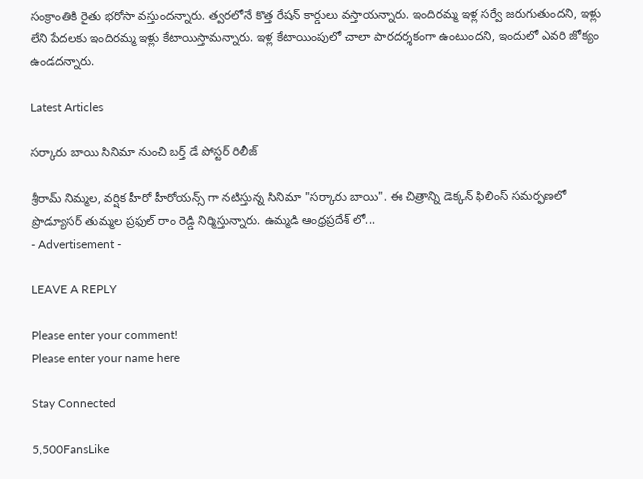సంక్రాంతికి రైతు భరోసా వస్తుందన్నారు. త్వరలోనే కొత్త రేషన్ కార్డులు వస్తాయన్నారు. ఇందిరమ్మ ఇళ్ల సర్వే జరుగుతుందని, ఇళ్లు లేని పేదలకు ఇందిరమ్మ ఇళ్లు కేటాయిస్తామన్నారు. ఇళ్ల కేటాయింపులో చాలా పారదర్శకంగా ఉంటుందని, ఇందులో ఎవరి జోక్యం ఉండదన్నారు.

Latest Articles

సర్కారు బాయి సినిమా నుంచి బర్త్ డే పోస్టర్ రిలీజ్

శ్రీరామ్ నిమ్మల, వర్షిక హీరో హీరోయన్స్ గా నటిస్తున్న సినిమా "సర్కారు బాయి". ఈ చిత్రాన్ని డెక్కన్ ఫిలింస్ సమర్ఫణలో ప్రొడ్యూసర్ తుమ్మల ప్రఫుల్ రాం రెడ్డి నిర్మిస్తున్నారు. ఉమ్మడి ఆంధ్రప్రదేశ్ లో...
- Advertisement -

LEAVE A REPLY

Please enter your comment!
Please enter your name here

Stay Connected

5,500FansLike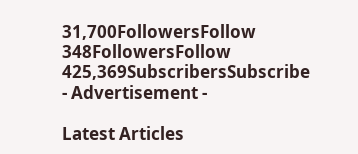31,700FollowersFollow
348FollowersFollow
425,369SubscribersSubscribe
- Advertisement -

Latest Articles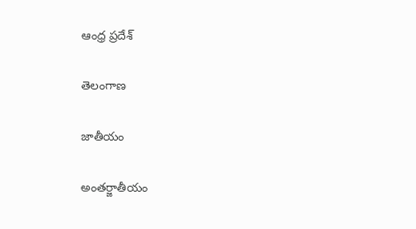ఆంధ్ర ప్రదేశ్

తెలంగాణ

జాతీయం

అంతర్జాతీయం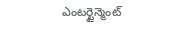ఎంటర్టైన్మెంట్